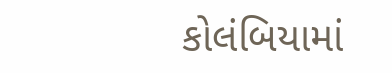કોલંબિયામાં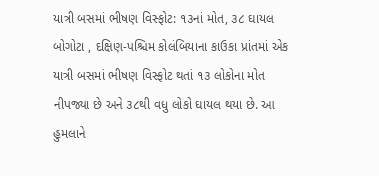યાત્રી બસમાં ભીષણ વિસ્ફોટ: ૧૩નાં મોત, ૩૮ ઘાયલ
બોગોટા , દક્ષિણ-પશ્ચિમ કોલંબિયાના કાઉકા પ્રાંતમાં એક યાત્રી બસમાં ભીષણ વિસ્ફોટ થતાં ૧૩ લોકોના મોત નીપજ્યા છે અને ૩૮થી વધુ લોકો ઘાયલ થયા છે. આ હુમલાને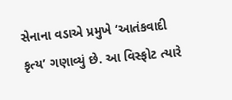સેનાના વડાએ પ્રમુખે ‘આતંકવાદી કૃત્ય’ ગણાવ્યું છે. આ વિસ્ફોટ ત્યારે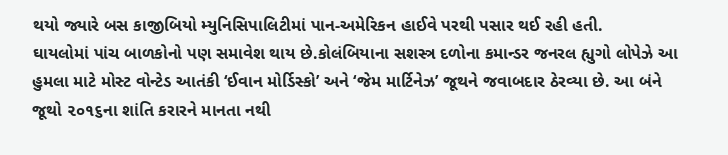થયો જ્યારે બસ કાજીબિયો મ્યુનિસિપાલિટીમાં પાન-અમેરિકન હાઈવે પરથી પસાર થઈ રહી હતી.
ઘાયલોમાં પાંચ બાળકોનો પણ સમાવેશ થાય છે.કોલંબિયાના સશસ્ત્ર દળોના કમાન્ડર જનરલ હ્યુગો લોપેઝે આ હુમલા માટે મોસ્ટ વોન્ટેડ આતંકી ‘ઈવાન મોર્ડિસ્કો’ અને ‘જેમ માર્ટિનેઝ’ જૂથને જવાબદાર ઠેરવ્યા છે. આ બંને જૂથો ૨૦૧૬ના શાંતિ કરારને માનતા નથી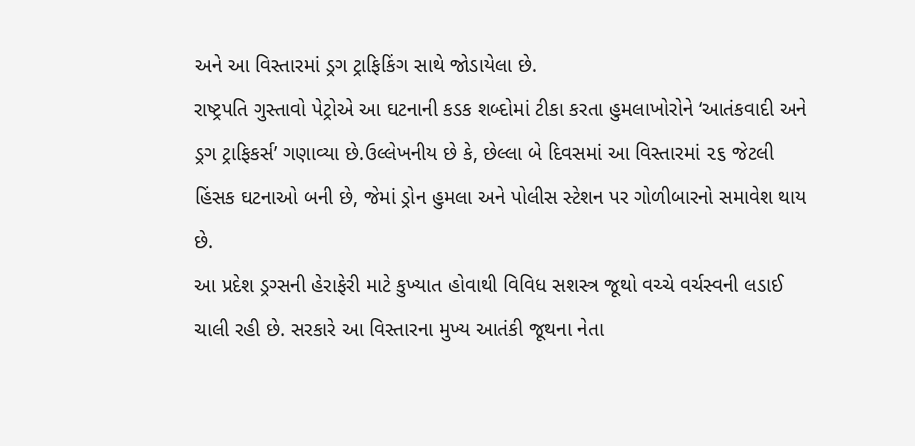અને આ વિસ્તારમાં ડ્રગ ટ્રાફિકિંગ સાથે જોડાયેલા છે.
રાષ્ટ્રપતિ ગુસ્તાવો પેટ્રોએ આ ઘટનાની કડક શબ્દોમાં ટીકા કરતા હુમલાખોરોને ‘આતંકવાદી અને ડ્રગ ટ્રાફિકર્સ’ ગણાવ્યા છે.ઉલ્લેખનીય છે કે, છેલ્લા બે દિવસમાં આ વિસ્તારમાં ૨૬ જેટલી હિંસક ઘટનાઓ બની છે, જેમાં ડ્રોન હુમલા અને પોલીસ સ્ટેશન પર ગોળીબારનો સમાવેશ થાય છે.
આ પ્રદેશ ડ્રગ્સની હેરાફેરી માટે કુખ્યાત હોવાથી વિવિધ સશસ્ત્ર જૂથો વચ્ચે વર્ચસ્વની લડાઈ ચાલી રહી છે. સરકારે આ વિસ્તારના મુખ્ય આતંકી જૂથના નેતા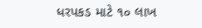ધરપકડ માટે ૧૦ લાખ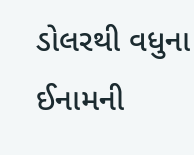ડોલરથી વધુના ઈનામની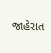જાહેરાત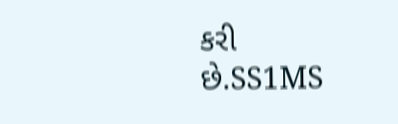કરી છે.SS1MS